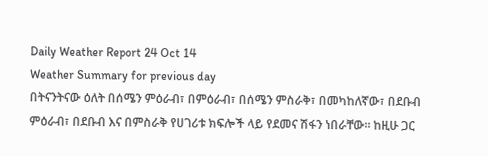Daily Weather Report 24 Oct 14
Weather Summary for previous day
በትናንትናው ዕለት በሰሜን ምዕራብ፣ በምዕራብ፣ በሰሜን ምስራቅ፣ በመካከለኛው፣ በደቡብ ምዕራብ፣ በደቡብ እና በምስራቅ የሀገሪቱ ክፍሎች ላይ የደመና ሽፋን ነበራቸው፡፡ ከዚሁ ጋር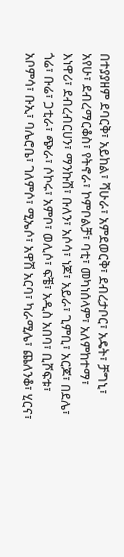በተያያዘም ደባርቅ፣ አይከል፣ ሻሁራ፣ አምደወርቅ፣ ደብረታቦር፣ አዴት፣ ቻግኒ፣ አየሁ፣ ደብረማርቆስ፣ የትኖራ፣ ኮምቦልቻ፣ ባቲ፣ መካነሰላም፣ አለምከተማ፣ እነዋሪ፣ ደብረብርሀን፣ ማንኩሽ፣ ቡለን፣ አሶሳ፣ ነጆ፣ አይራ፣ ጊምቢ፣ አርጆ፣ በደሌ፣ ጎሬ፣ ቡሬ፣ ጋቲራ፣ ጭራ፣ ሶኮሩ፣ አምቦ፣ ወሊሶ፣ ፍቼ፣ አዲስ አበባ፣ ቢሾፍቱ፣ አቦምሳ፣ ቡኢ፣ ባሌሮቤ፣ ገለምሶ፣ ሚኤሶ፣ አዋሽ አርባ፣ ካራሚሌ፣ ጨለንቆ፣ ሂርና፣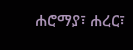ሐሮማያ፣ ሐረር፣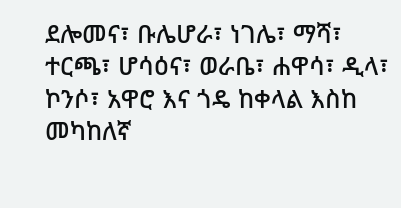ደሎመና፣ ቡሌሆራ፣ ነገሌ፣ ማሻ፣ ተርጫ፣ ሆሳዕና፣ ወራቤ፣ ሐዋሳ፣ ዲላ፣ ኮንሶ፣ አዋሮ እና ጎዴ ከቀላል እስከ መካከለኛ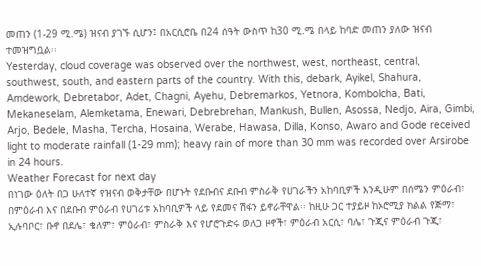መጠን (1-29 ሚ.ሜ) ዝናብ ያገኙ ሲሆን፤ በአርሲሮቤ በ24 ሰዓት ውስጥ ከ30 ሚ.ሜ በላይ ከባድ መጠን ያለው ዝናብ ተመዝግቧል፡፡
Yesterday, cloud coverage was observed over the northwest, west, northeast, central, southwest, south, and eastern parts of the country. With this, debark, Ayikel, Shahura, Amdework, Debretabor, Adet, Chagni, Ayehu, Debremarkos, Yetnora, Kombolcha, Bati, Mekaneselam, Alemketama, Enewari, Debrebrehan, Mankush, Bullen, Asossa, Nedjo, Aira, Gimbi, Arjo, Bedele, Masha, Tercha, Hosaina, Werabe, Hawasa, Dilla, Konso, Awaro and Gode received light to moderate rainfall (1-29 mm); heavy rain of more than 30 mm was recorded over Arsirobe in 24 hours.
Weather Forecast for next day
በነገው ዕለት በጋ ሁለተኛ የዝናብ ወቅታቸው በሆኑት የደቡብና ደቡብ ምስራቅ የሀገራችን አከባቢዎች እንዲሁም በሰሜን ምዕራብ፣ በምዕራብ እና በደቡብ ምዕራብ የሀገሪቱ አከባቢዎች ላይ የደመና ሽፋን ይኖራቸዋል፡፡ ከዚሁ ጋር ተያይዞ ከኦሮሚያ ክልል የጅማ፣ ኢሉባቦር፣ ቡኖ በደሌ፣ ቄለም፣ ምዕራብ፣ ምስራቅ እና የሆሮጉድሩ ወለጋ ዞኖች፣ ምዕራብ አርሲ፣ ባሌ፣ ጉጂና ምዕራብ ጉጂ፣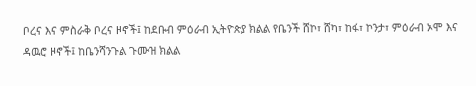ቦረና እና ምስራቅ ቦረና ዞኖች፤ ከደቡብ ምዕራብ ኢትዮጵያ ክልል የቤንች ሸኮ፣ ሸካ፣ ከፋ፣ ኮንታ፣ ምዕራብ ኦሞ እና ዳዉሮ ዞኖች፤ ከቤንሻንጉል ጉሙዝ ክልል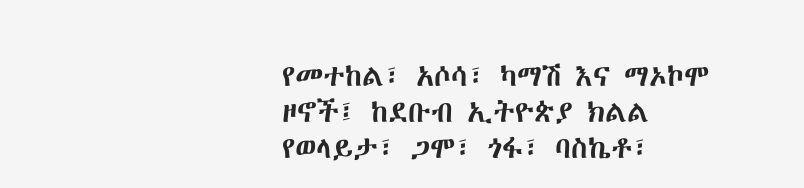የመተከል፣ አሶሳ፣ ካማሽ እና ማኦኮሞ ዞኖች፤ ከደቡብ ኢትዮጵያ ክልል የወላይታ፣ ጋሞ፣ ጎፋ፣ ባስኬቶ፣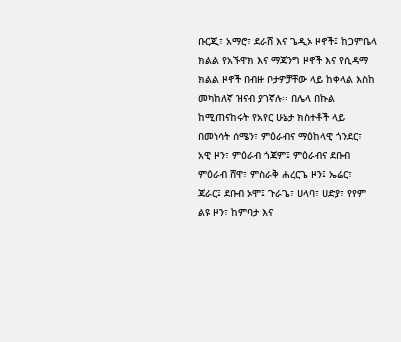ቡርጂ፣ አማሮ፣ ደራሸ እና ጌዲኦ ዞኖች፤ ከጋምቤላ ክልል የአኙዋክ እና ማጃንግ ዞኖች እና የሲዳማ ክልል ዞኖች በብዙ ቦታዎቻቸው ላይ ከቀላል እስከ መካከለኛ ዝናብ ያገኛሉ፡፡ በሌላ በኩል ከሚጠናከሩት የአየር ሁኔታ ክስተቶች ላይ በመነሳት ሰሜን፣ ምዕራብና ማዕከላዊ ጎንደር፣ አዊ ዞን፣ ምዕራብ ጎጃም፤ ምዕራብና ደቡብ ምዕራብ ሸዋ፣ ምስራቅ ሐረርጌ ዞን፤ ኤሬር፣ ጃራር፤ ደቡብ ኦሞ፤ ጉራጌ፣ ሀላባ፣ ሀድያ፣ የየም ልዩ ዞን፣ ከምባታ እና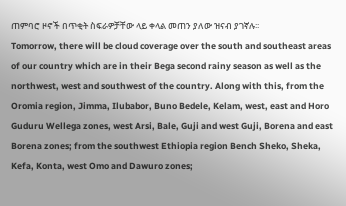ጠምባሮ ዞኖች በጥቂት ስፍራዎቻቸው ላይ ቀላል መጠን ያለው ዝናብ ያገኛሉ፡፡
Tomorrow, there will be cloud coverage over the south and southeast areas of our country which are in their Bega second rainy season as well as the northwest, west and southwest of the country. Along with this, from the Oromia region, Jimma, Ilubabor, Buno Bedele, Kelam, west, east and Horo Guduru Wellega zones, west Arsi, Bale, Guji and west Guji, Borena and east Borena zones; from the southwest Ethiopia region Bench Sheko, Sheka, Kefa, Konta, west Omo and Dawuro zones;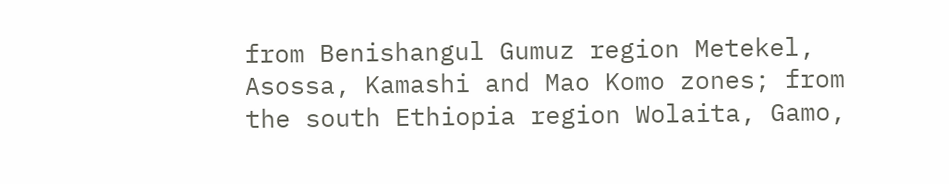from Benishangul Gumuz region Metekel, Asossa, Kamashi and Mao Komo zones; from the south Ethiopia region Wolaita, Gamo,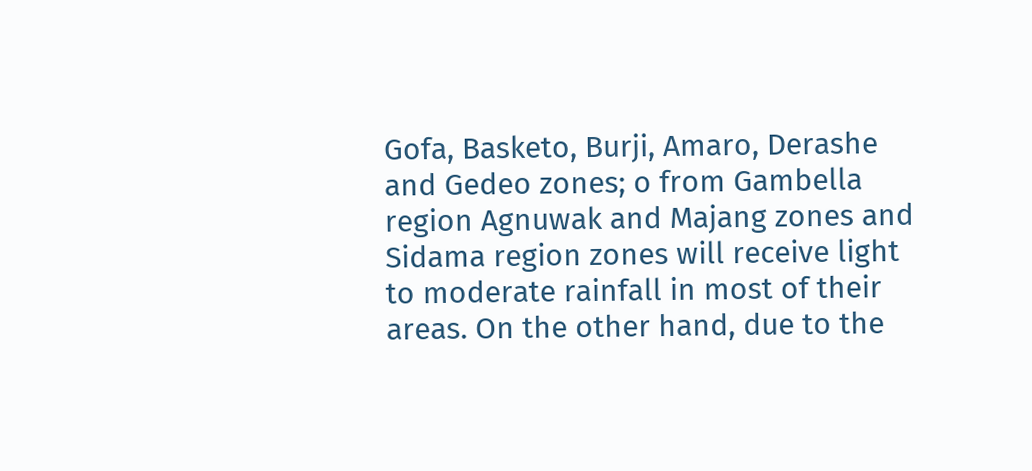Gofa, Basketo, Burji, Amaro, Derashe and Gedeo zones; o from Gambella region Agnuwak and Majang zones and Sidama region zones will receive light to moderate rainfall in most of their areas. On the other hand, due to the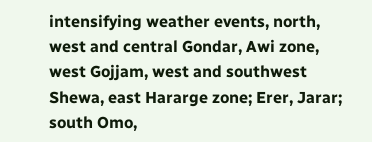intensifying weather events, north, west and central Gondar, Awi zone, west Gojjam, west and southwest Shewa, east Hararge zone; Erer, Jarar; south Omo,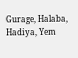Gurage, Halaba, Hadiya, Yem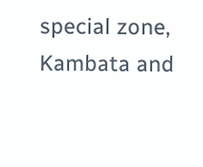special zone, Kambata and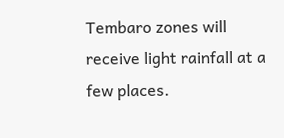Tembaro zones will receive light rainfall at a few places.